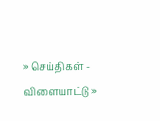» செய்திகள் - விளையாட்டு »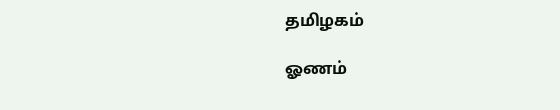தமிழகம்

ஓணம்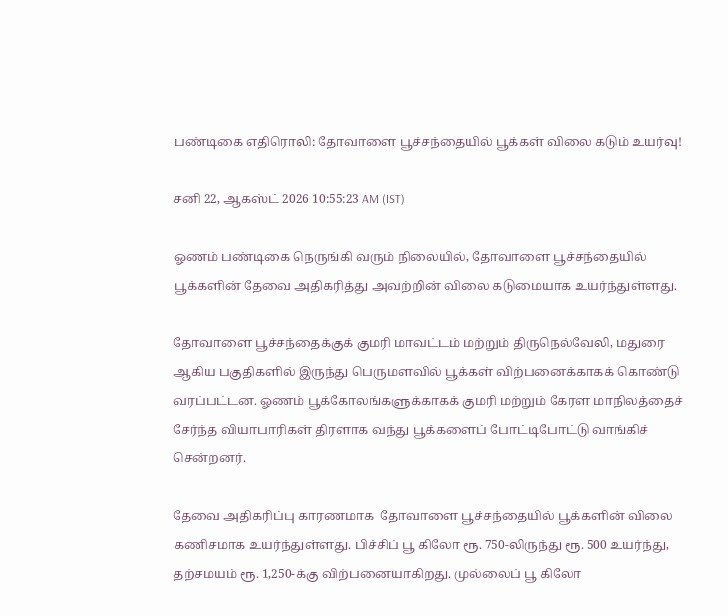பண்டிகை எதிரொலி: தோவாளை பூச்சந்தையில் பூக்கள் விலை கடும் உயர்வு!

சனி 22, ஆகஸ்ட் 2026 10:55:23 AM (IST)

ஓணம் பண்டிகை நெருங்கி வரும் நிலையில், தோவாளை பூச்சந்தையில் பூக்களின் தேவை அதிகரித்து அவற்றின் விலை கடுமையாக உயர்ந்துள்ளது.

தோவாளை பூச்சந்தைக்குக் குமரி மாவட்டம் மற்றும் திருநெல்வேலி, மதுரை ஆகிய பகுதிகளில் இருந்து பெருமளவில் பூக்கள் விற்பனைக்காகக் கொண்டு வரப்பட்டன. ஓணம் பூக்கோலங்களுக்காகக் குமரி மற்றும் கேரள மாநிலத்தைச் சேர்ந்த வியாபாரிகள் திரளாக வந்து பூக்களைப் போட்டிபோட்டு வாங்கிச் சென்றனர்.

தேவை அதிகரிப்பு காரணமாக  தோவாளை பூச்சந்தையில் பூக்களின் விலை கணிசமாக உயர்ந்துள்ளது. பிச்சிப் பூ கிலோ ரூ. 750-லிருந்து ரூ. 500 உயர்ந்து, தற்சமயம் ரூ. 1,250-க்கு விற்பனையாகிறது. முல்லைப் பூ கிலோ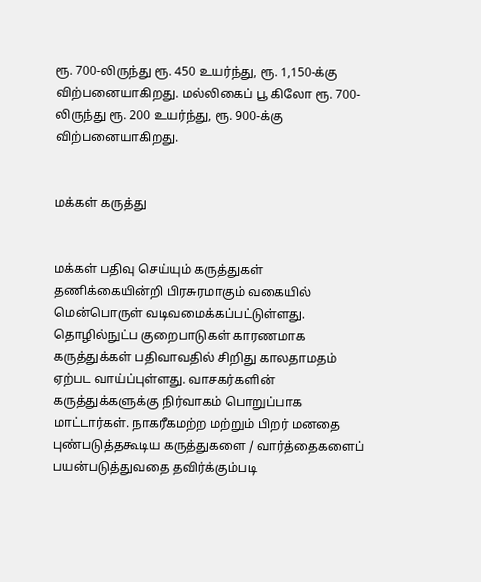ரூ. 700-லிருந்து ரூ. 450 உயர்ந்து, ரூ. 1,150-க்கு விற்பனையாகிறது. மல்லிகைப் பூ கிலோ ரூ. 700-லிருந்து ரூ. 200 உயர்ந்து, ரூ. 900-க்கு விற்பனையாகிறது.


மக்கள் கருத்து


மக்கள் பதிவு செய்யும் கருத்துகள் தணிக்கையின்றி பிரசுரமாகும் வகையில் மென்பொருள் வடிவமைக்கப்பட்டுள்ளது. தொழில்நுட்ப குறைபாடுகள் காரணமாக கருத்துக்கள் பதிவாவதில் சிறிது காலதாமதம் ஏற்பட வாய்ப்புள்ளது. வாசகர்களின் கருத்துக்களுக்கு நிர்வாகம் பொறுப்பாக மாட்டார்கள். நாகரீகமற்ற மற்றும் பிறர் மனதை புண்படுத்தகூடிய கருத்துகளை / வார்த்தைகளைப் பயன்படுத்துவதை தவிர்க்கும்படி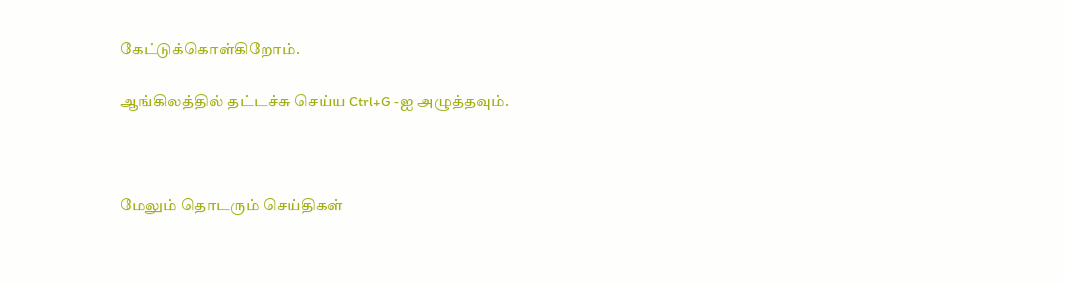கேட்டுக்கொள்கிறோம்.

ஆங்கிலத்தில் தட்டச்சு செய்ய Ctrl+G -ஐ அழுத்தவும்.



மேலும் தொடரும் செய்திகள்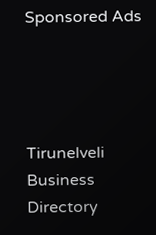Sponsored Ads




Tirunelveli Business Directory